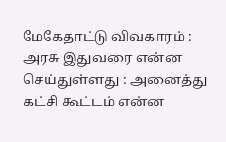மேகேதாட்டு விவகாரம் : அரசு இதுவரை என்ன செய்துள்ளது : அனைத்து கட்சி கூட்டம் என்ன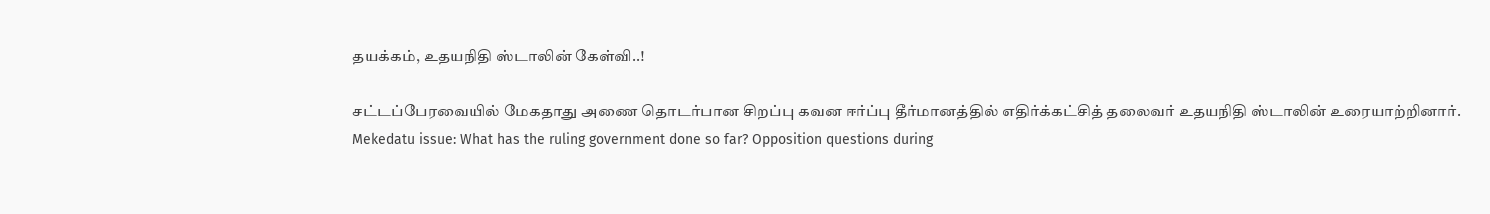தயக்கம், உதயநிதி ஸ்டாலின் கேள்வி..!

சட்டப்பேரவையில் மேகதாது அணை தொடர்பான சிறப்பு கவன ஈர்ப்பு தீர்மானத்தில் எதிர்க்கட்சித் தலைவர் உதயநிதி ஸ்டாலின் உரையாற்றினார்.
Mekedatu issue: What has the ruling government done so far? Opposition questions during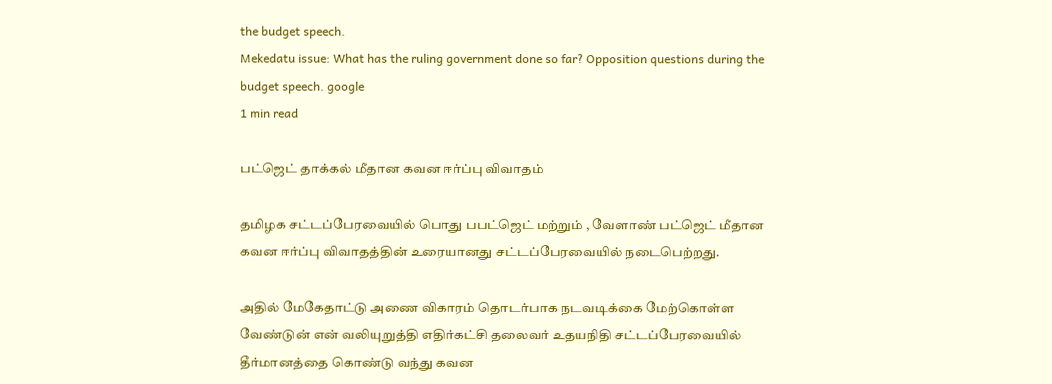the budget speech.
Mekedatu issue: What has the ruling government done so far? Opposition questions during the budget speech. google
1 min read

பட்ஜெட் தாக்கல் மீதான கவன ஈர்ப்பு விவாதம்

தமிழக சட்டப்பேரவையில் பொது பபட்ஜெட் மற்றும் , வேளாண் பட்ஜெட் மீதான கவன ஈர்ப்பு விவாதத்தின் உரையானது சட்டப்பேரவையில் நடைபெற்றது.

அதில் மேகேதாட்டு அணை விகாரம் தொடர்பாக நடவடிக்கை மேற்கொள்ள வேண்டுன் என் வலியுறுத்தி எதிர்கட்சி தலைவர் உதயநிதி சட்டப்பேரவையில் தீர்மானத்தை கொண்டு வந்து கவன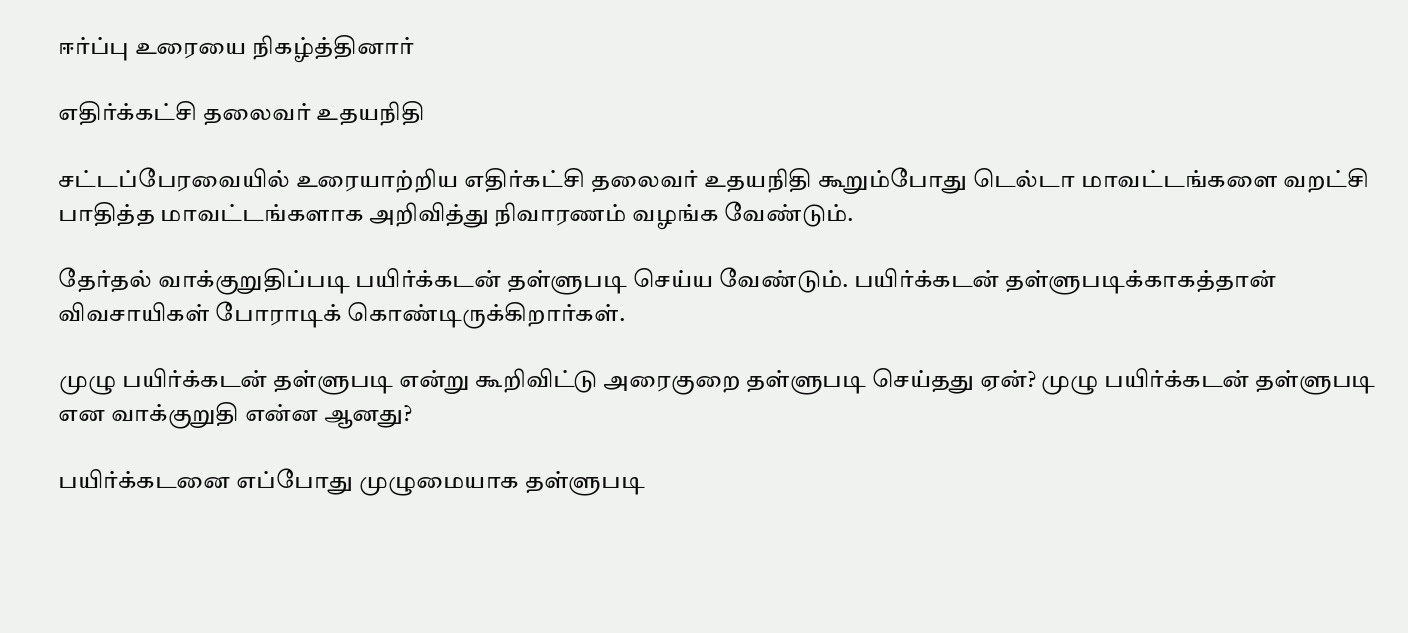ஈர்ப்பு உரையை நிகழ்த்தினார்

எதிர்க்கட்சி தலைவர் உதயநிதி

சட்டப்பேரவையில் உரையாற்றிய எதிர்கட்சி தலைவர் உதயநிதி கூறும்போது டெல்டா மாவட்டங்களை வறட்சி பாதித்த மாவட்டங்களாக அறிவித்து நிவாரணம் வழங்க வேண்டும்.

தேர்தல் வாக்குறுதிப்படி பயிர்க்கடன் தள்ளுபடி செய்ய வேண்டும். பயிர்க்கடன் தள்ளுபடிக்காகத்தான் விவசாயிகள் போராடிக் கொண்டிருக்கிறார்கள்.

முழு பயிர்க்கடன் தள்ளுபடி என்று கூறிவிட்டு அரைகுறை தள்ளுபடி செய்தது ஏன்? முழு பயிர்க்கடன் தள்ளுபடி என வாக்குறுதி என்ன ஆனது?

பயிர்க்கடனை எப்போது முழுமையாக தள்ளுபடி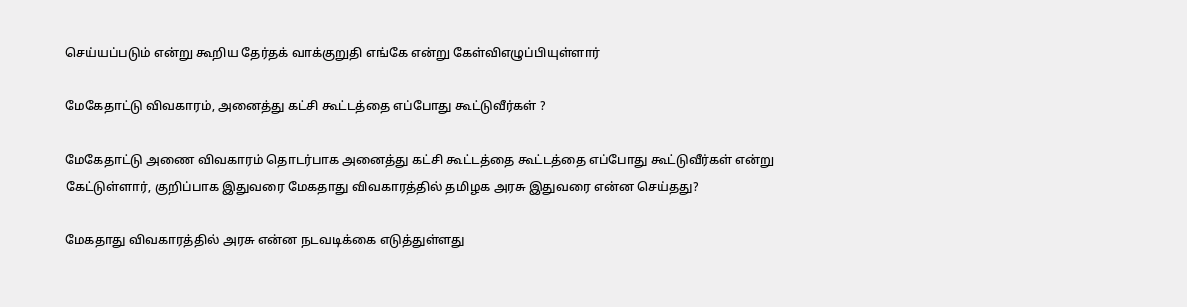செய்யப்படும் என்று கூறிய தேர்தக் வாக்குறுதி எங்கே என்று கேள்விஎழுப்பியுள்ளார்

மேகேதாட்டு விவகாரம், அனைத்து கட்சி கூட்டத்தை எப்போது கூட்டுவீர்கள் ?

மேகேதாட்டு அணை விவகாரம் தொடர்பாக அனைத்து கட்சி கூட்டத்தை கூட்டத்தை எப்போது கூட்டுவீர்கள் என்று கேட்டுள்ளார், குறிப்பாக இதுவரை மேகதாது விவகாரத்தில் தமிழக அரசு இதுவரை என்ன செய்தது?

மேகதாது விவகாரத்தில் அரசு என்ன நடவடிக்கை எடுத்துள்ளது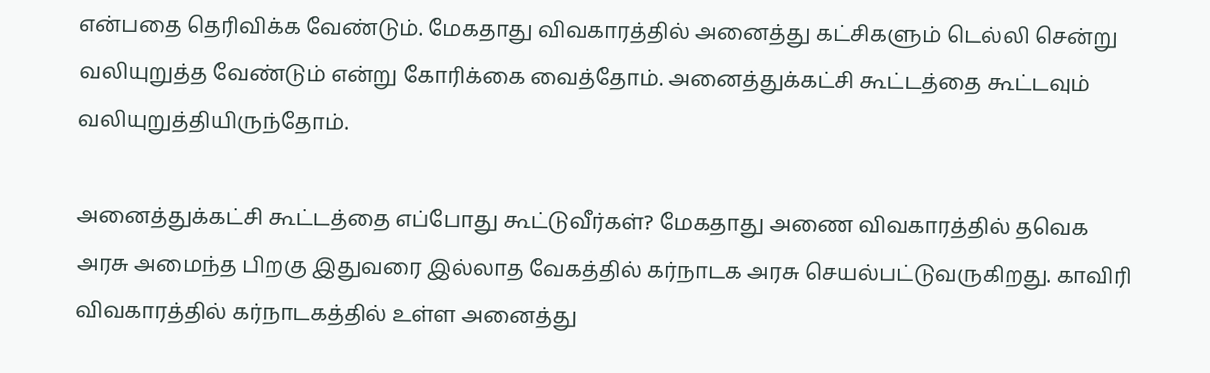என்பதை தெரிவிக்க வேண்டும். மேகதாது விவகாரத்தில் அனைத்து கட்சிகளும் டெல்லி சென்று வலியுறுத்த வேண்டும் என்று கோரிக்கை வைத்தோம். அனைத்துக்கட்சி கூட்டத்தை கூட்டவும் வலியுறுத்தியிருந்தோம்.

அனைத்துக்கட்சி கூட்டத்தை எப்போது கூட்டுவீர்கள்? மேகதாது அணை விவகாரத்தில் தவெக அரசு அமைந்த பிறகு இதுவரை இல்லாத வேகத்தில் கர்நாடக அரசு செயல்பட்டுவருகிறது. காவிரி விவகாரத்தில் கர்நாடகத்தில் உள்ள அனைத்து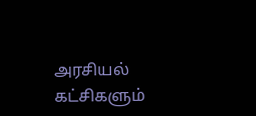அரசியல் கட்சிகளும்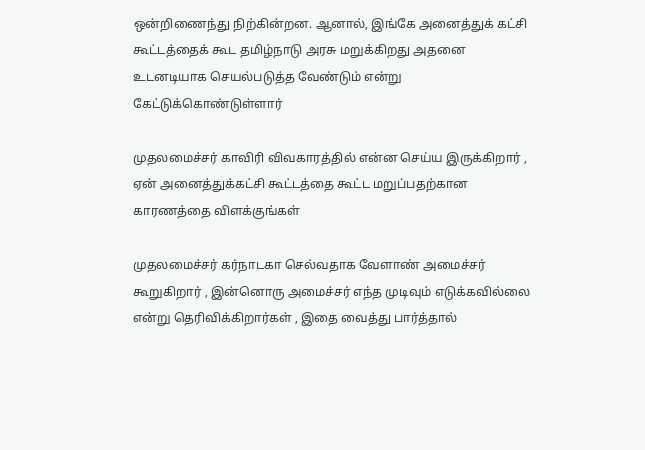ஒன்றிணைந்து நிற்கின்றன. ஆனால், இங்கே அனைத்துக் கட்சி கூட்டத்தைக் கூட தமிழ்நாடு அரசு மறுக்கிறது அதனை உடனடியாக செயல்படுத்த வேண்டும் என்று கேட்டுக்கொண்டுள்ளார்

முதலமைச்சர் காவிரி விவகாரத்தில் என்ன செய்ய இருக்கிறார் , ஏன் அனைத்துக்கட்சி கூட்டத்தை கூட்ட மறுப்பதற்கான காரணத்தை விளக்குங்கள்

முதலமைச்சர் கர்நாடகா செல்வதாக வேளாண் அமைச்சர் கூறுகிறார் , இன்னொரு அமைச்சர் எந்த முடிவும் எடுக்கவில்லை என்று தெரிவிக்கிறார்கள் , இதை வைத்து பார்த்தால்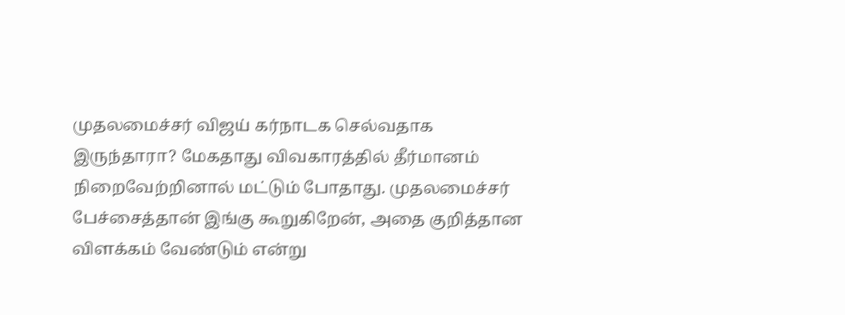முதலமைச்சர் விஜய் கர்நாடக செல்வதாக இருந்தாரா? மேகதாது விவகாரத்தில் தீர்மானம் நிறைவேற்றினால் மட்டும் போதாது. முதலமைச்சர் பேச்சைத்தான் இங்கு கூறுகிறேன், அதை குறித்தான விளக்கம் வேண்டும் என்று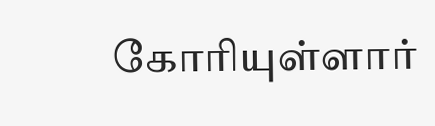கோரியுள்ளார்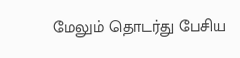மேலும் தொடர்து பேசிய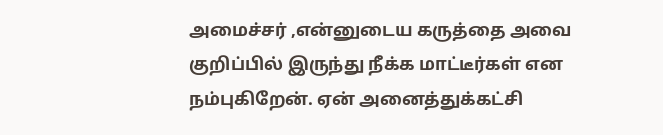அமைச்சர் ,என்னுடைய கருத்தை அவை குறிப்பில் இருந்து நீக்க மாட்டீர்கள் என நம்புகிறேன். ஏன் அனைத்துக்கட்சி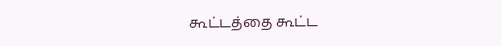கூட்டத்தை கூட்ட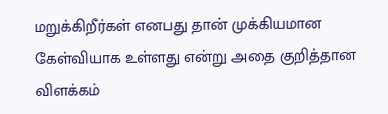மறுக்கிறீர்கள் எனபது தான் முக்கியமான கேள்வியாக உள்ளது என்று அதை குறித்தான விளக்கம்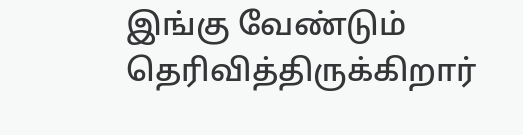இங்கு வேண்டும் தெரிவித்திருக்கிறார்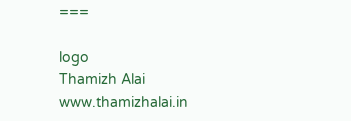===

logo
Thamizh Alai
www.thamizhalai.in